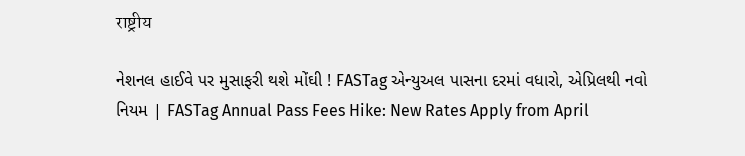राष्ट्रीय

નેશનલ હાઈવે પર મુસાફરી થશે મોંઘી ! FASTag એન્યુઅલ પાસના દરમાં વધારો, એપ્રિલથી નવો નિયમ | FASTag Annual Pass Fees Hike: New Rates Apply from April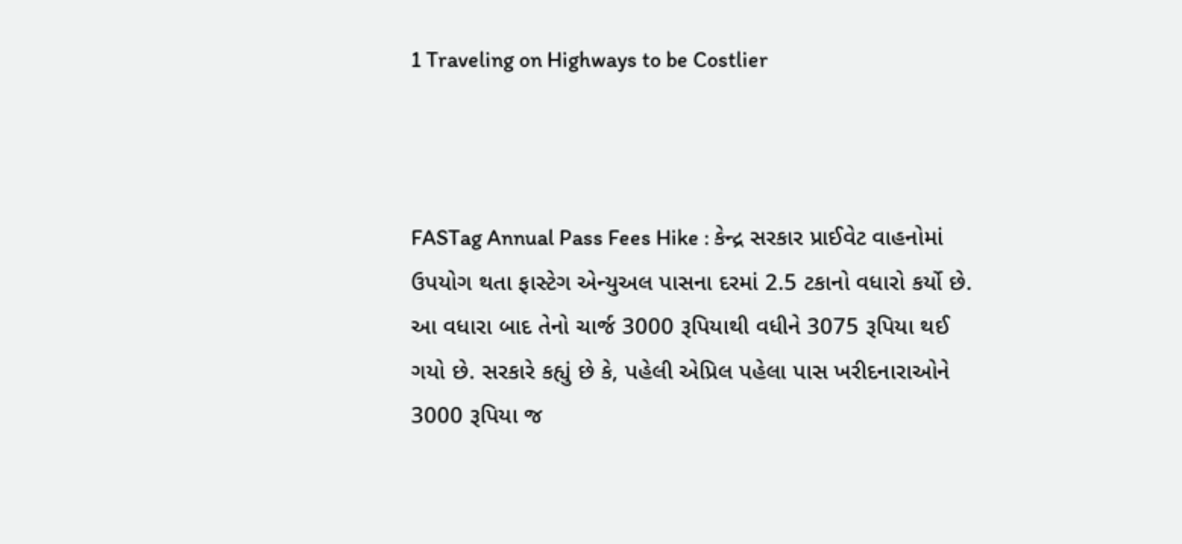1 Traveling on Highways to be Costlier



FASTag Annual Pass Fees Hike : કેન્દ્ર સરકાર પ્રાઈવેટ વાહનોમાં ઉપયોગ થતા ફાસ્ટેગ એન્યુઅલ પાસના દરમાં 2.5 ટકાનો વધારો કર્યો છે. આ વધારા બાદ તેનો ચાર્જ 3000 રૂપિયાથી વધીને 3075 રૂપિયા થઈ ગયો છે. સરકારે કહ્યું છે કે, પહેલી એપ્રિલ પહેલા પાસ ખરીદનારાઓને 3000 રૂપિયા જ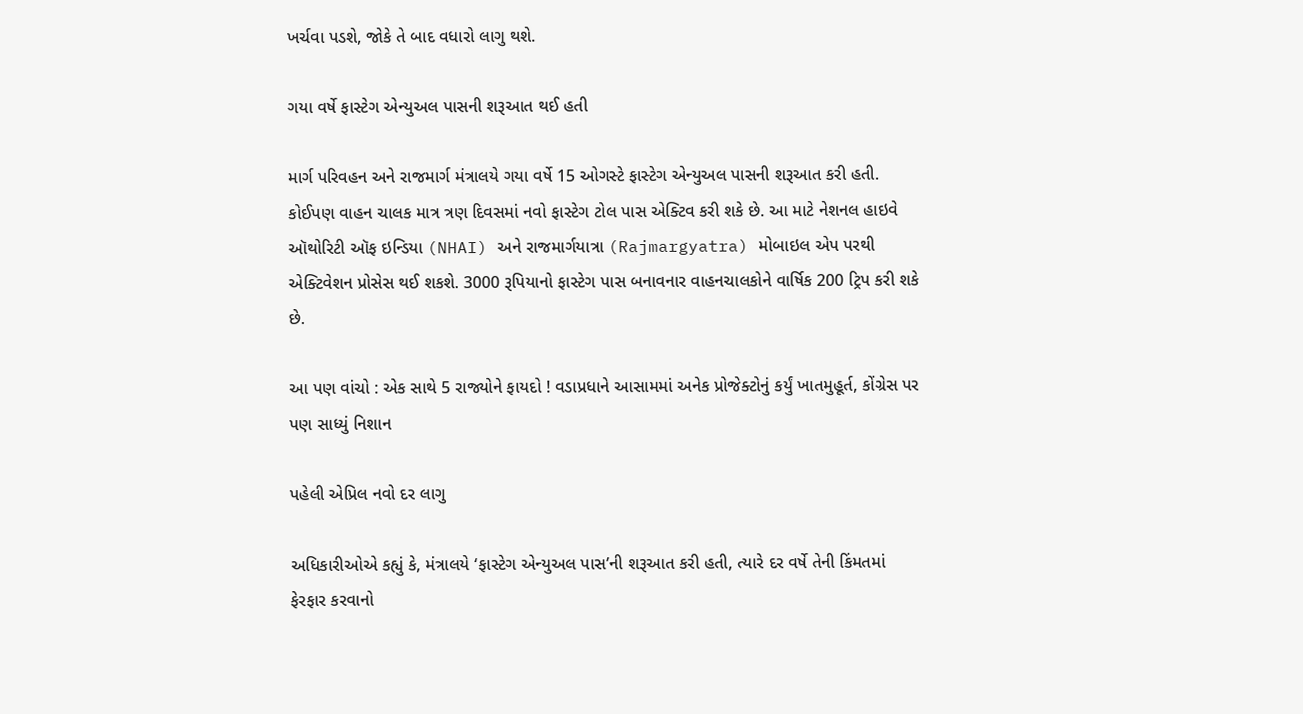ખર્ચવા પડશે, જોકે તે બાદ વધારો લાગુ થશે.

ગયા વર્ષે ફાસ્ટેગ એન્યુઅલ પાસની શરૂઆત થઈ હતી

માર્ગ પરિવહન અને રાજમાર્ગ મંત્રાલયે ગયા વર્ષે 15 ઓગસ્ટે ફાસ્ટેગ એન્યુઅલ પાસની શરૂઆત કરી હતી. કોઈપણ વાહન ચાલક માત્ર ત્રણ દિવસમાં નવો ફાસ્ટેગ ટોલ પાસ એક્ટિવ કરી શકે છે. આ માટે નેશનલ હાઇવે ઑથોરિટી ઑફ ઇન્ડિયા (NHAI) અને રાજમાર્ગયાત્રા (Rajmargyatra) મોબાઇલ એપ પરથી એક્ટિવેશન પ્રોસેસ થઈ શકશે. 3000 રૂપિયાનો ફાસ્ટેગ પાસ બનાવનાર વાહનચાલકોને વાર્ષિક 200 ટ્રિપ કરી શકે છે.

આ પણ વાંચો : એક સાથે 5 રાજ્યોને ફાયદો ! વડાપ્રધાને આસામમાં અનેક પ્રોજેક્ટોનું કર્યું ખાતમુહૂર્ત, કોંગ્રેસ પર પણ સાધ્યું નિશાન

પહેલી એપ્રિલ નવો દર લાગુ

અધિકારીઓએ કહ્યું કે, મંત્રાલયે ‘ફાસ્ટેગ એન્યુઅલ પાસ’ની શરૂઆત કરી હતી, ત્યારે દર વર્ષે તેની કિંમતમાં ફેરફાર કરવાનો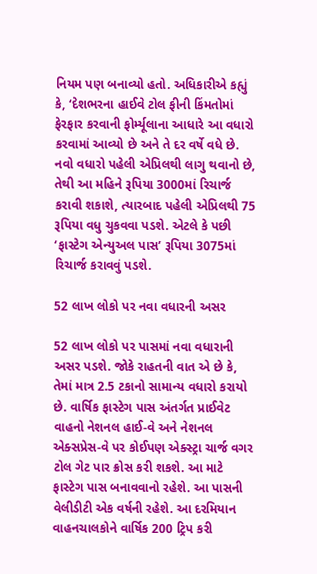નિયમ પણ બનાવ્યો હતો. અધિકારીએ કહ્યું કે, ‘દેશભરના હાઈવે ટોલ ફીની કિંમતોમાં ફેરફાર કરવાની ફોર્મ્યૂલાના આધારે આ વધારો કરવામાં આવ્યો છે અને તે દર વર્ષે વધે છે. નવો વધારો પહેલી એપ્રિલથી લાગુ થવાનો છે, તેથી આ મહિને રૂપિયા 3000માં રિચાર્જ કરાવી શકાશે, ત્યારબાદ પહેલી એપ્રિલથી 75 રૂપિયા વધુ ચુકવવા પડશે. એટલે કે પછી ‘ફાસ્ટેગ એન્યુઅલ પાસ’ રૂપિયા 3075માં રિચાર્જ કરાવવું પડશે.

52 લાખ લોકો પર નવા વધારની અસર

52 લાખ લોકો પર પાસમાં નવા વધારાની અસર પડશે. જોકે રાહતની વાત એ છે કે, તેમાં માત્ર 2.5 ટકાનો સામાન્ય વધારો કરાયો છે. વાર્ષિક ફાસ્ટેગ પાસ અંતર્ગત પ્રાઈવેટ વાહનો નેશનલ હાઈ-વે અને નેશનલ એક્સપ્રેસ-વે પર કોઈપણ એક્સ્ટ્રા ચાર્જ વગર ટોલ ગેટ પાર ક્રોસ કરી શકશે. આ માટે ફાસ્ટેગ પાસ બનાવવાનો રહેશે. આ પાસની વેલીડીટી એક વર્ષની રહેશે. આ દરમિયાન વાહનચાલકોને વાર્ષિક 200 ટ્રિપ કરી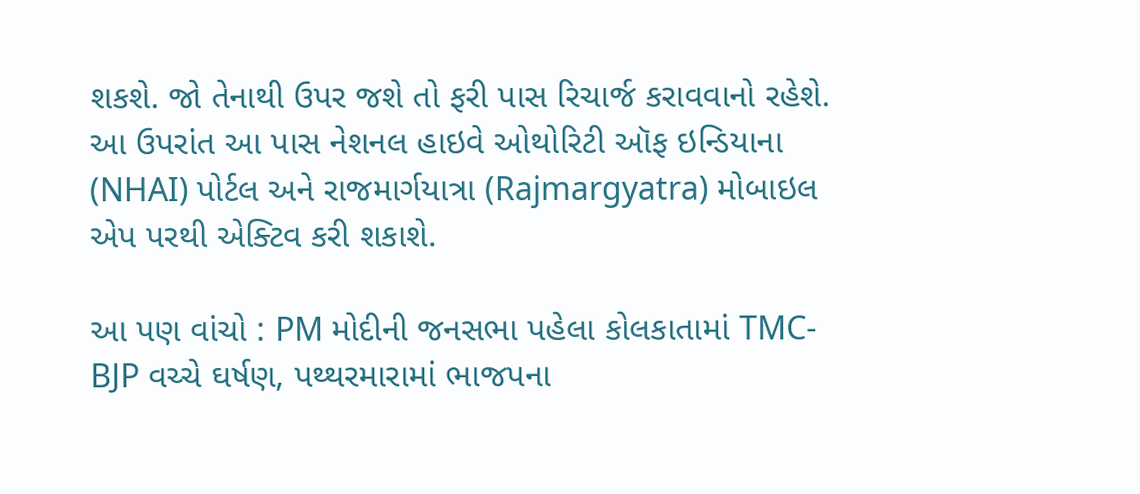શકશે. જો તેનાથી ઉપર જશે તો ફરી પાસ રિચાર્જ કરાવવાનો રહેશે. આ ઉપરાંત આ પાસ નેશનલ હાઇવે ઓથોરિટી ઑફ ઇન્ડિયાના (NHAI) પોર્ટલ અને રાજમાર્ગયાત્રા (Rajmargyatra) મોબાઇલ એપ પરથી એક્ટિવ કરી શકાશે.

આ પણ વાંચો : PM મોદીની જનસભા પહેલા કોલકાતામાં TMC-BJP વચ્ચે ઘર્ષણ, પથ્થરમારામાં ભાજપના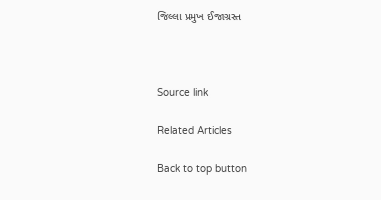જિલ્લા પ્રમુખ ઈજાગ્રસ્ત



Source link

Related Articles

Back to top button